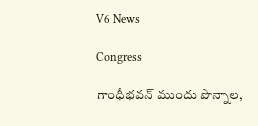V6 News

Congress

గాంధీభవన్ ముందు పొన్నాల,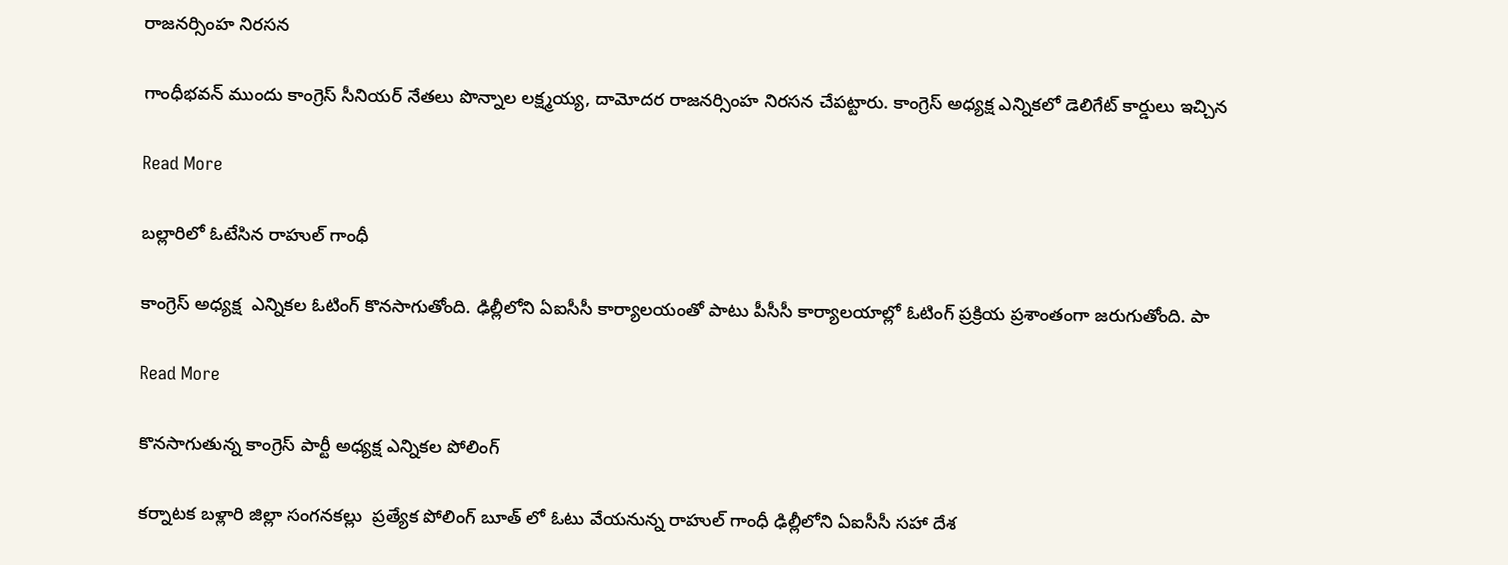రాజనర్సింహ నిరసన

గాంధీభవన్ ముందు కాంగ్రెస్ సీనియర్ నేతలు పొన్నాల లక్ష్మయ్య, దామోదర రాజనర్సింహ నిరసన చేపట్టారు. కాంగ్రెస్ అధ్యక్ష ఎన్నికలో డెలిగేట్ కార్డులు ఇచ్చిన

Read More

బల్లారిలో ఓటేసిన రాహుల్ గాంధీ

కాంగ్రెస్ అధ్యక్ష  ఎన్నికల ఓటింగ్ కొనసాగుతోంది. ఢిల్లీలోని ఏఐసీసీ కార్యాలయంతో పాటు పీసీసీ కార్యాలయాల్లో ఓటింగ్ ప్రక్రియ ప్రశాంతంగా జరుగుతోంది. పా

Read More

కొనసాగుతున్న కాంగ్రెస్ పార్టీ అధ్యక్ష ఎన్నికల పోలింగ్

కర్నాటక బళ్లారి జిల్లా సంగనకల్లు  ప్రత్యేక పోలింగ్ బూత్ లో ఓటు వేయనున్న రాహుల్ గాంధీ ఢిల్లీలోని ఏఐసీసీ సహా దేశ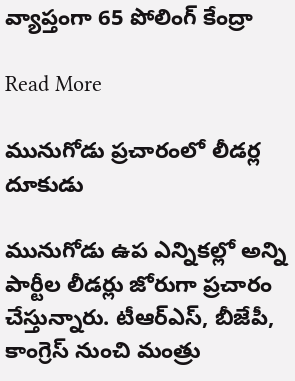వ్యాప్తంగా 65 పోలింగ్ కేంద్రా

Read More

మునుగోడు ప్రచారంలో లీడర్ల దూకుడు

మునుగోడు ఉప ఎన్నికల్లో అన్ని పార్టీల లీడర్లు జోరుగా ప్రచారం చేస్తున్నారు. టీఆర్‌‌ఎస్‌‌, బీజేపీ, కాంగ్రెస్‌‌ నుంచి మంత్రు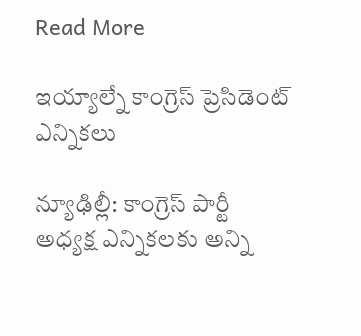Read More

ఇయ్యాల్నే కాంగ్రెస్ ప్రెసిడెంట్ ఎన్నికలు

న్యూఢిల్లీ: కాంగ్రెస్ పార్టీ అధ్యక్ష ఎన్నికలకు అన్ని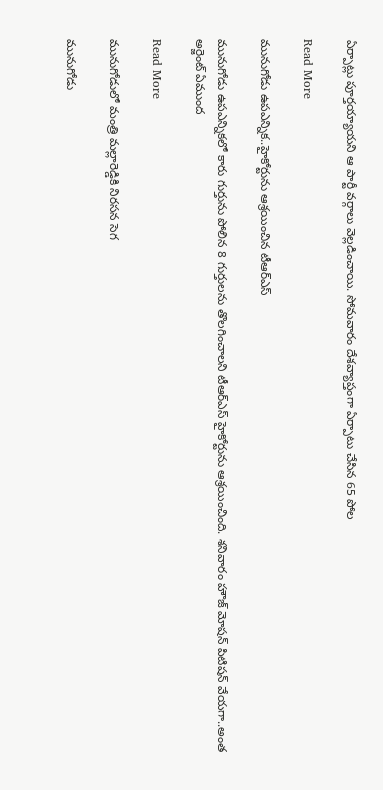ఏర్పాట్లు పూర్తయ్యాయని ఆ పార్టీ వర్గాలు వెల్లడించాయి. సోమవారం దేశవ్యాప్తంగా ఏర్పాటు చేసిన 65 పోల

Read More

మునుగోడు ఉపఎన్నిక..హైకోర్టును ఆశ్రయించిన టీఆర్ఎస్

మునుగోడు ఉపఎన్నికలో కారు గుర్తును పోలిన 8 గుర్తులను తొలగించాలని టీఆర్ఎస్ హైకోర్టును ఆశ్రయించింది. శనివారం హౌజ్ మోషన్ పిటిషన్ వేయగా..అంత అర్జెంట్ ఏముంద

Read More

మునుగోడులో మంత్రి మల్లారెడ్డికి నిరసన సెగ

మునుగోడు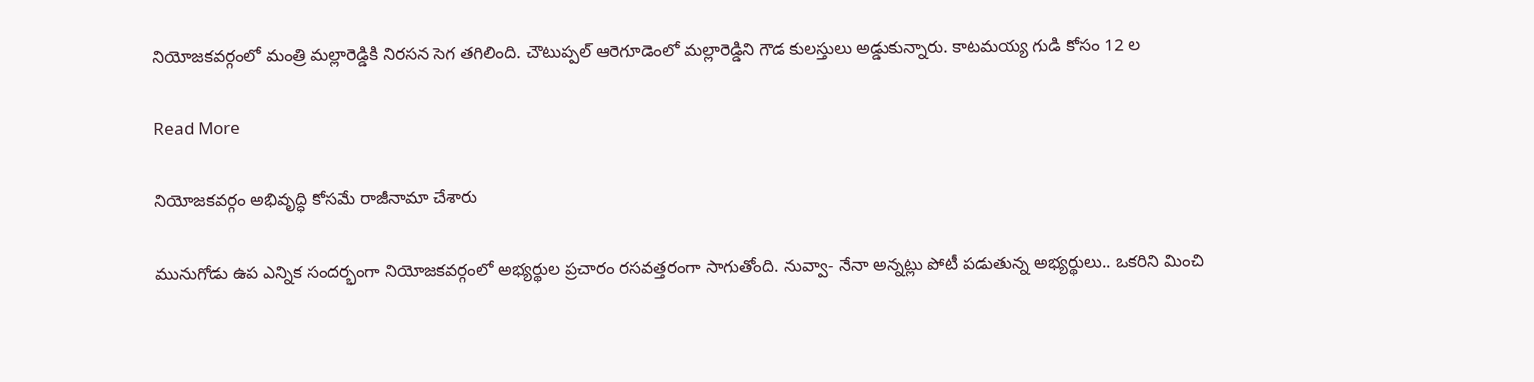నియోజకవర్గంలో మంత్రి మల్లారెడ్డికి నిరసన సెగ తగిలింది. చౌటుప్పల్ ఆరెగూడెంలో మల్లారెడ్డిని గౌడ కులస్తులు అడ్డుకున్నారు. కాటమయ్య గుడి కోసం 12 ల

Read More

నియోజకవర్గం అభివృద్ధి కోసమే రాజీనామా చేశారు

మునుగోడు ఉప ఎన్నిక సందర్భంగా నియోజకవర్గంలో అభ్యర్థుల ప్రచారం రసవత్తరంగా సాగుతోంది. నువ్వా- నేనా అన్నట్లు పోటీ పడుతున్న అభ్యర్థులు.. ఒకరిని మించి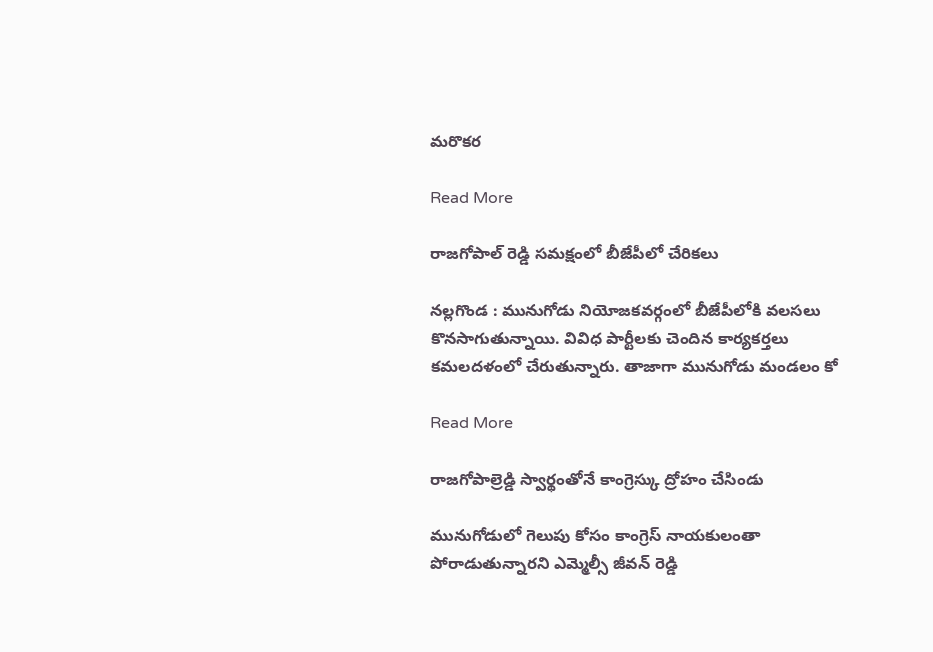మరొకర

Read More

రాజగోపాల్ రెడ్డి సమక్షంలో బీజేపీలో చేరికలు

నల్లగొండ : మునుగోడు నియోజకవర్గంలో బీజేపీలోకి వలసలు కొనసాగుతున్నాయి. వివిధ పార్టీలకు చెందిన కార్యకర్తలు కమలదళంలో చేరుతున్నారు. తాజాగా మునుగోడు మండలం కో

Read More

రాజగోపాల్రెడ్డి స్వార్థంతోనే కాంగ్రెస్కు ద్రోహం చేసిండు

మునుగోడులో గెలుపు కోసం కాంగ్రెస్ నాయకులంతా పోరాడుతున్నారని ఎమ్మెల్సీ జీవన్ రెడ్డి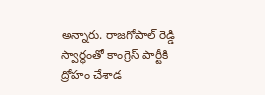అన్నారు. రాజగోపాల్ రెడ్డి స్వార్థంతో కాంగ్రెస్ పార్టీకి ద్రోహం చేశాడ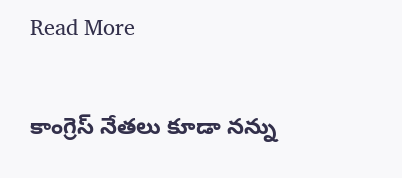Read More

కాంగ్రెస్ నేతలు కూడా నన్ను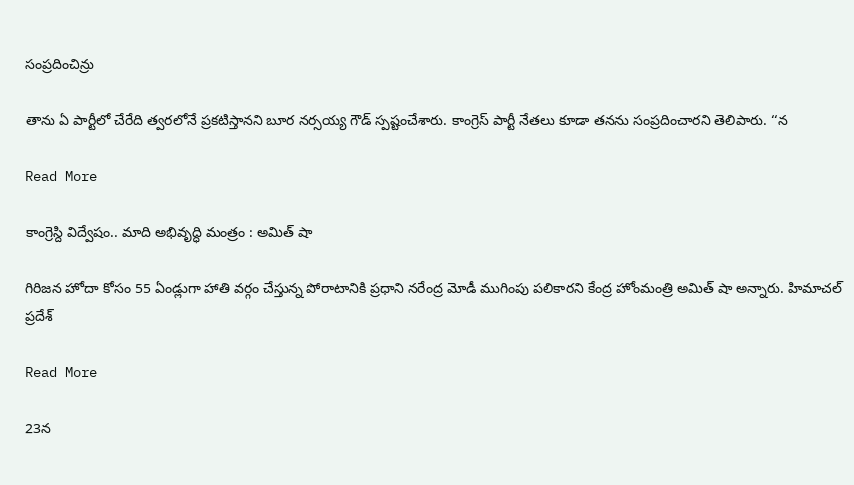సంప్రదించిన్రు

తాను ఏ పార్టీలో చేరేది త్వరలోనే ప్రకటిస్తానని బూర నర్సయ్య గౌడ్ స్పష్టంచేశారు. కాంగ్రెస్ పార్టీ నేతలు కూడా తనను సంప్రదించారని తెలిపారు. ‘‘న

Read More

కాంగ్రెస్ది విద్వేషం.. మాది అభివృద్ధి మంత్రం : అమిత్ షా

గిరిజన హోదా కోసం 55 ఏండ్లుగా హాతి వర్గం చేస్తున్న పోరాటానికి ప్రధాని నరేంద్ర మోడీ ముగింపు పలికారని కేంద్ర హోంమంత్రి అమిత్ షా అన్నారు. హిమాచల్ ప్రదేశ్

Read More

23న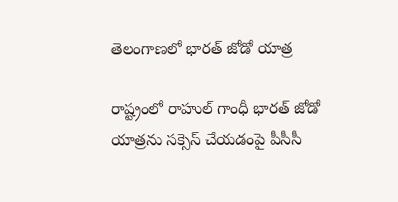తెలంగాణలో భారత్ జోడో యాత్ర

రాష్ట్రంలో రాహుల్ గాంధీ భారత్ జోడో యాత్రను సక్సెస్ చేయడంపై పీసీసీ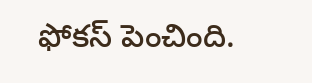ఫోకస్ పెంచింది.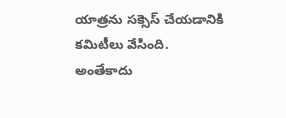యాత్రను సక్సెస్ చేయడానికి కమిటీలు వేసింది. అంతేకాదు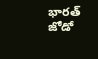భారత్ జోడో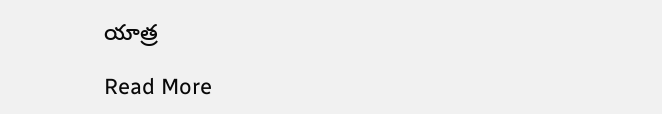యాత్ర

Read More